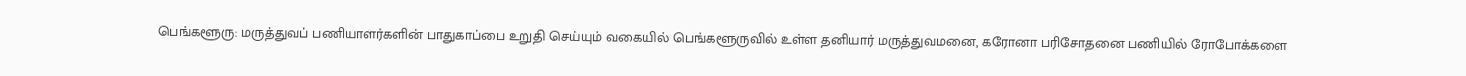பெங்களூரு: மருத்துவப் பணியாளர்களின் பாதுகாப்பை உறுதி செய்யும் வகையில் பெங்களூருவில் உள்ள தனியார் மருத்துவமனை, கரோனா பரிசோதனை பணியில் ரோபோக்களை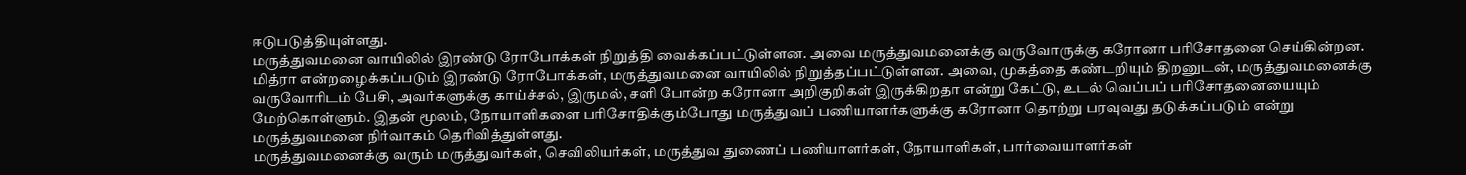ஈடுபடுத்தியுள்ளது.
மருத்துவமனை வாயிலில் இரண்டு ரோபோக்கள் நிறுத்தி வைக்கப்பட்டுள்ளன. அவை மருத்துவமனைக்கு வருவோருக்கு கரோனா பரிசோதனை செய்கின்றன.
மித்ரா என்றழைக்கப்படும் இரண்டு ரோபோக்கள், மருத்துவமனை வாயிலில் நிறுத்தப்பட்டுள்ளன. அவை, முகத்தை கண்டறியும் திறனுடன், மருத்துவமனைக்கு வருவோரிடம் பேசி, அவர்களுக்கு காய்ச்சல், இருமல், சளி போன்ற கரோனா அறிகுறிகள் இருக்கிறதா என்று கேட்டு, உடல் வெப்பப் பரிசோதனையையும் மேற்கொள்ளும். இதன் மூலம், நோயாளிகளை பரிசோதிக்கும்போது மருத்துவப் பணியாளர்களுக்கு கரோனா தொற்று பரவுவது தடுக்கப்படும் என்று மருத்துவமனை நிர்வாகம் தெரிவித்துள்ளது.
மருத்துவமனைக்கு வரும் மருத்துவர்கள், செவிலியர்கள், மருத்துவ துணைப் பணியாளர்கள், நோயாளிகள், பார்வையாளர்கள்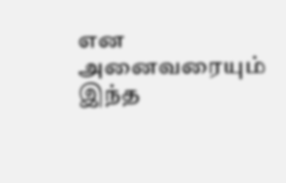என அனைவரையும் இந்த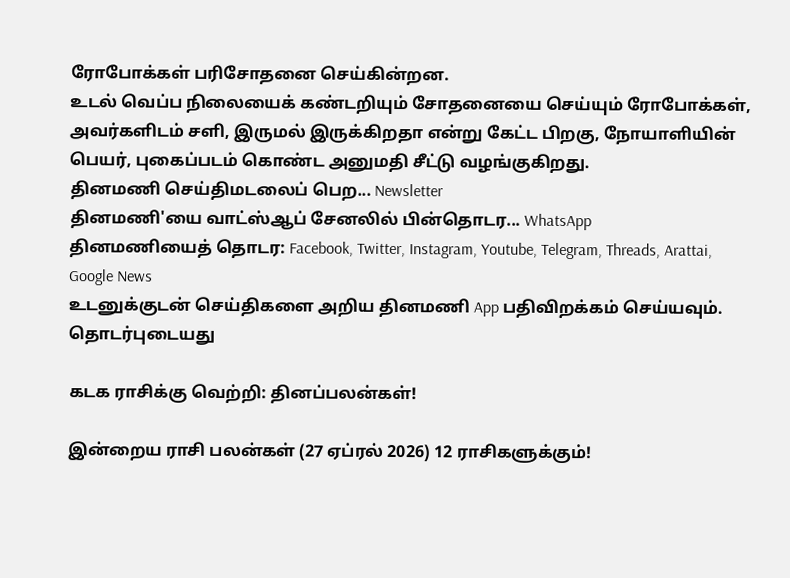ரோபோக்கள் பரிசோதனை செய்கின்றன.
உடல் வெப்ப நிலையைக் கண்டறியும் சோதனையை செய்யும் ரோபோக்கள், அவர்களிடம் சளி, இருமல் இருக்கிறதா என்று கேட்ட பிறகு, நோயாளியின் பெயர், புகைப்படம் கொண்ட அனுமதி சீட்டு வழங்குகிறது.
தினமணி செய்திமடலைப் பெற... Newsletter
தினமணி'யை வாட்ஸ்ஆப் சேனலில் பின்தொடர... WhatsApp
தினமணியைத் தொடர: Facebook, Twitter, Instagram, Youtube, Telegram, Threads, Arattai, Google News
உடனுக்குடன் செய்திகளை அறிய தினமணி App பதிவிறக்கம் செய்யவும்.
தொடர்புடையது

கடக ராசிக்கு வெற்றி: தினப்பலன்கள்!

இன்றைய ராசி பலன்கள் (27 ஏப்ரல் 2026) 12 ராசிகளுக்கும்!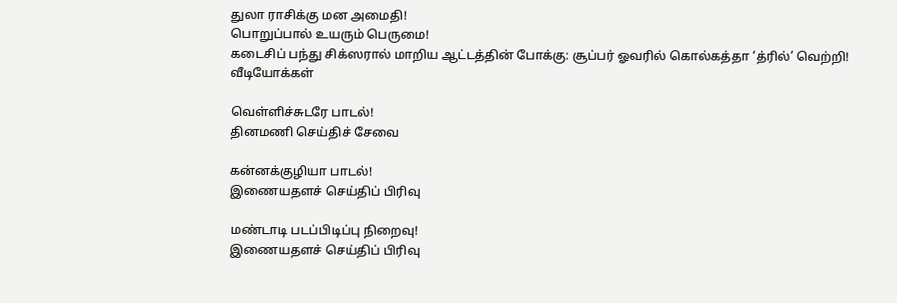துலா ராசிக்கு மன அமைதி!
பொறுப்பால் உயரும் பெருமை!
கடைசிப் பந்து சிக்ஸரால் மாறிய ஆட்டத்தின் போக்கு: சூப்பர் ஓவரில் கொல்கத்தா ‘த்ரில்’ வெற்றி!
வீடியோக்கள்

வெள்ளிச்சுடரே பாடல்!
தினமணி செய்திச் சேவை

கன்னக்குழியா பாடல்!
இணையதளச் செய்திப் பிரிவு

மண்டாடி படப்பிடிப்பு நிறைவு!
இணையதளச் செய்திப் பிரிவு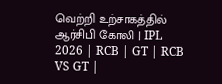வெற்றி உற்சாகத்தில் ஆர்சிபி கோலி | IPL 2026 | RCB | GT | RCB VS GT |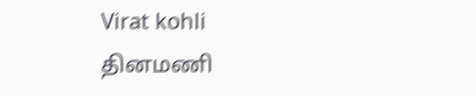Virat kohli
தினமணி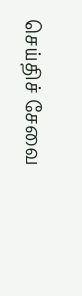செய்திச் சேவை